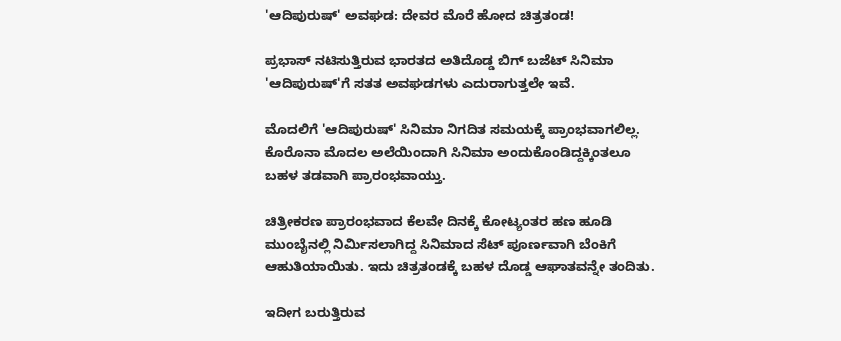'ಆದಿಪುರುಷ್' ಅವಘಡ: ದೇವರ ಮೊರೆ ಹೋದ ಚಿತ್ರತಂಡ!

ಪ್ರಭಾಸ್ ನಟಿಸುತ್ತಿರುವ ಭಾರತದ ಅತಿದೊಡ್ಡ ಬಿಗ್‌ ಬಜೆಟ್ ಸಿನಿಮಾ 'ಆದಿಪುರುಷ್‌'ಗೆ ಸತತ ಅವಘಡಗಳು ಎದುರಾಗುತ್ತಲೇ ಇವೆ.

ಮೊದಲಿಗೆ 'ಆದಿಪುರುಷ್' ಸಿನಿಮಾ ನಿಗದಿತ ಸಮಯಕ್ಕೆ ಪ್ರಾಂಭವಾಗಲಿಲ್ಲ. ಕೊರೊನಾ ಮೊದಲ ಅಲೆಯಿಂದಾಗಿ ಸಿನಿಮಾ ಅಂದುಕೊಂಡಿದ್ದಕ್ಕಿಂತಲೂ ಬಹಳ ತಡವಾಗಿ ಪ್ರಾರಂಭವಾಯ್ತು.

ಚಿತ್ರೀಕರಣ ಪ್ರಾರಂಭವಾದ ಕೆಲವೇ ದಿನಕ್ಕೆ ಕೋಟ್ಯಂತರ ಹಣ ಹೂಡಿ ಮುಂಬೈನಲ್ಲಿ ನಿರ್ಮಿಸಲಾಗಿದ್ದ ಸಿನಿಮಾದ ಸೆಟ್‌ ಪೂರ್ಣವಾಗಿ ಬೆಂಕಿಗೆ ಆಹುತಿಯಾಯಿತು. ಇದು ಚಿತ್ರತಂಡಕ್ಕೆ ಬಹಳ ದೊಡ್ಡ ಆಘಾತವನ್ನೇ ತಂದಿತು.

ಇದೀಗ ಬರುತ್ತಿರುವ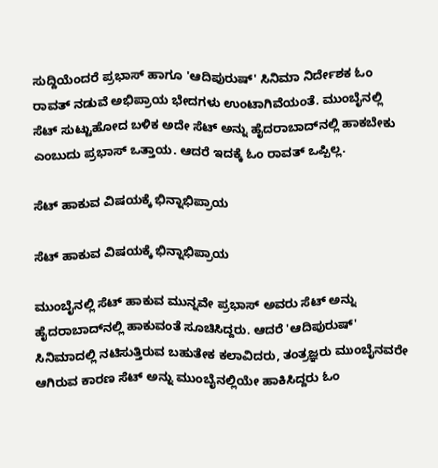ಸುದ್ದಿಯೆಂದರೆ ಪ್ರಭಾಸ್ ಹಾಗೂ 'ಆದಿಪುರುಷ್' ಸಿನಿಮಾ ನಿರ್ದೇಶಕ ಓಂ ರಾವತ್ ನಡುವೆ ಅಭಿಪ್ರಾಯ ಭೇದಗಳು ಉಂಟಾಗಿವೆಯಂತೆ. ಮುಂಬೈನಲ್ಲಿ ಸೆಟ್‌ ಸುಟ್ಟುಹೋದ ಬಳಿಕ ಅದೇ ಸೆಟ್‌ ಅನ್ನು ಹೈದರಾಬಾದ್‌ನಲ್ಲಿ ಹಾಕಬೇಕು ಎಂಬುದು ಪ್ರಭಾಸ್ ಒತ್ತಾಯ. ಆದರೆ ಇದಕ್ಕೆ ಓಂ ರಾವತ್ ಒಪ್ಪಿಲ್ಲ.

ಸೆಟ್‌ ಹಾಕುವ ವಿಷಯಕ್ಕೆ ಭಿನ್ನಾಭಿಪ್ರಾಯ

ಸೆಟ್‌ ಹಾಕುವ ವಿಷಯಕ್ಕೆ ಭಿನ್ನಾಭಿಪ್ರಾಯ

ಮುಂಬೈನಲ್ಲಿ ಸೆಟ್ ಹಾಕುವ ಮುನ್ನವೇ ಪ್ರಭಾಸ್ ಅವರು ಸೆಟ್‌ ಅನ್ನು ಹೈದರಾಬಾದ್‌ನಲ್ಲಿ ಹಾಕುವಂತೆ ಸೂಚಿಸಿದ್ದರು. ಆದರೆ 'ಆದಿಪುರುಷ್' ಸಿನಿಮಾದಲ್ಲಿ ನಟಿಸುತ್ತಿರುವ ಬಹುತೇಕ ಕಲಾವಿದರು, ತಂತ್ರಜ್ಞರು ಮುಂಬೈನವರೇ ಆಗಿರುವ ಕಾರಣ ಸೆಟ್‌ ಅನ್ನು ಮುಂಬೈನಲ್ಲಿಯೇ ಹಾಕಿಸಿದ್ದರು ಓಂ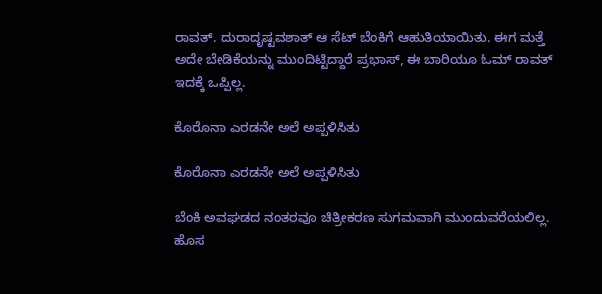ರಾವತ್. ದುರಾದೃಷ್ಟವಶಾತ್ ಆ ಸೆಟ್‌ ಬೆಂಕಿಗೆ ಆಹುತಿಯಾಯಿತು. ಈಗ ಮತ್ತೆ ಅದೇ ಬೇಡಿಕೆಯನ್ನು ಮುಂದಿಟ್ಟಿದ್ದಾರೆ ಪ್ರಭಾಸ್, ಈ ಬಾರಿಯೂ ಓಮ್ ರಾವತ್ ಇದಕ್ಕೆ ಒಪ್ಪಿಲ್ಲ.

ಕೊರೊನಾ ಎರಡನೇ ಅಲೆ ಅಪ್ಪಳಿಸಿತು

ಕೊರೊನಾ ಎರಡನೇ ಅಲೆ ಅಪ್ಪಳಿಸಿತು

ಬೆಂಕಿ ಅವಘಡದ ನಂತರವೂ ಚಿತ್ರೀಕರಣ ಸುಗಮವಾಗಿ ಮುಂದುವರೆಯಲಿಲ್ಲ. ಹೊಸ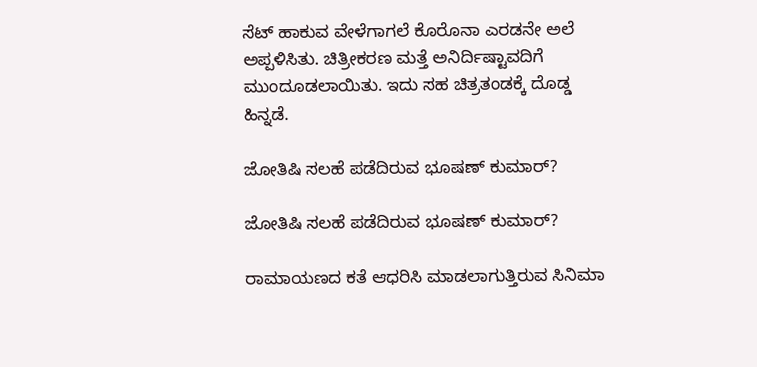ಸೆಟ್‌ ಹಾಕುವ ವೇಳೆಗಾಗಲೆ ಕೊರೊನಾ ಎರಡನೇ ಅಲೆ ಅಪ್ಪಳಿಸಿತು. ಚಿತ್ರೀಕರಣ ಮತ್ತೆ ಅನಿರ್ದಿಷ್ಟಾವದಿಗೆ ಮುಂದೂಡಲಾಯಿತು. ಇದು ಸಹ ಚಿತ್ರತಂಡಕ್ಕೆ ದೊಡ್ಡ ಹಿನ್ನಡೆ.

ಜೋತಿಷಿ ಸಲಹೆ ಪಡೆದಿರುವ ಭೂಷಣ್ ಕುಮಾರ್?

ಜೋತಿಷಿ ಸಲಹೆ ಪಡೆದಿರುವ ಭೂಷಣ್ ಕುಮಾರ್?

ರಾಮಾಯಣದ ಕತೆ ಆಧರಿಸಿ ಮಾಡಲಾಗುತ್ತಿರುವ ಸಿನಿಮಾ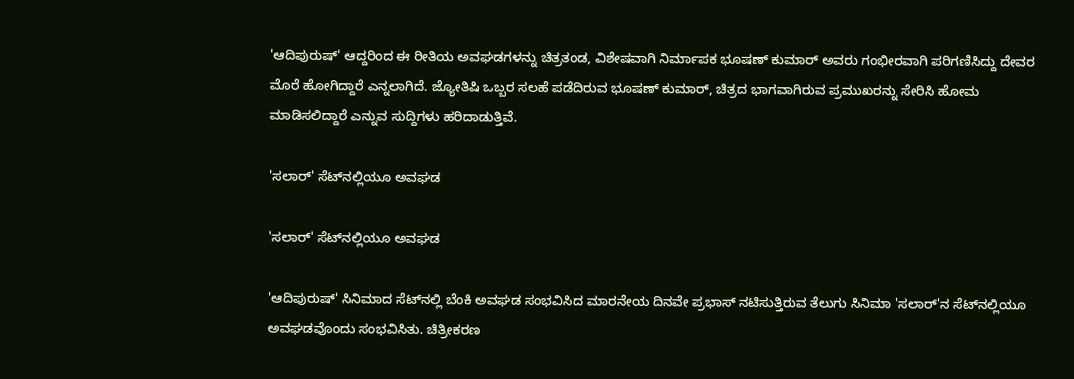'ಆದಿಪುರುಷ್' ಆದ್ದರಿಂದ ಈ ರೀತಿಯ ಅವಘಡಗಳನ್ನು ಚಿತ್ರತಂಡ, ವಿಶೇಷವಾಗಿ ನಿರ್ಮಾಪಕ ಭೂಷಣ್ ಕುಮಾರ್ ಅವರು ಗಂಭೀರವಾಗಿ ಪರಿಗಣಿಸಿದ್ದು ದೇವರ ಮೊರೆ ಹೋಗಿದ್ದಾರೆ ಎನ್ನಲಾಗಿದೆ. ಜ್ಯೋತಿಷಿ ಒಬ್ಬರ ಸಲಹೆ ಪಡೆದಿರುವ ಭೂಷಣ್ ಕುಮಾರ್, ಚಿತ್ರದ ಭಾಗವಾಗಿರುವ ಪ್ರಮುಖರನ್ನು ಸೇರಿಸಿ ಹೋಮ ಮಾಡಿಸಲಿದ್ದಾರೆ ಎನ್ನುವ ಸುದ್ದಿಗಳು ಹರಿದಾಡುತ್ತಿವೆ.

'ಸಲಾರ್‌' ಸೆಟ್‌ನಲ್ಲಿಯೂ ಅವಘಡ

'ಸಲಾರ್‌' ಸೆಟ್‌ನಲ್ಲಿಯೂ ಅವಘಡ

'ಆದಿಪುರುಷ್' ಸಿನಿಮಾದ ಸೆಟ್‌ನಲ್ಲಿ ಬೆಂಕಿ ಅವಘಡ ಸಂಭವಿಸಿದ ಮಾರನೇಯ ದಿನವೇ ಪ್ರಭಾಸ್ ನಟಿಸುತ್ತಿರುವ ತೆಲುಗು ಸಿನಿಮಾ 'ಸಲಾರ್‌'ನ ಸೆಟ್‌ನಲ್ಲಿಯೂ ಅವಘಡವೊಂದು ಸಂಭವಿಸಿತು. ಚಿತ್ರೀಕರಣ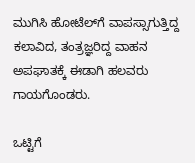ಮುಗಿಸಿ ಹೋಟೆಲ್‌ಗೆ ವಾಪಸ್ಸಾಗುತ್ತಿದ್ದ ಕಲಾವಿದ, ತಂತ್ರಜ್ಞರಿದ್ದ ವಾಹನ ಅಪಘಾತಕ್ಕೆ ಈಡಾಗಿ ಹಲವರು ಗಾಯಗೊಂಡರು.

ಒಟ್ಟಿಗೆ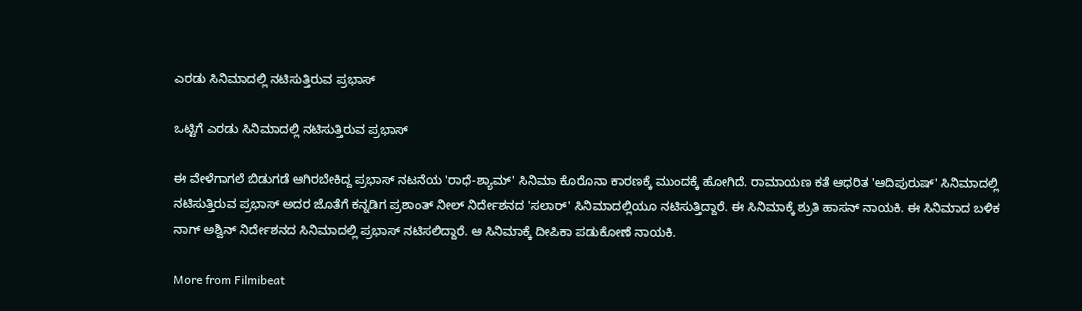ಎರಡು ಸಿನಿಮಾದಲ್ಲಿ ನಟಿಸುತ್ತಿರುವ ಪ್ರಭಾಸ್

ಒಟ್ಟಿಗೆ ಎರಡು ಸಿನಿಮಾದಲ್ಲಿ ನಟಿಸುತ್ತಿರುವ ಪ್ರಭಾಸ್

ಈ ವೇಳೆಗಾಗಲೆ ಬಿಡುಗಡೆ ಆಗಿರಬೇಕಿದ್ದ ಪ್ರಭಾಸ್ ನಟನೆಯ 'ರಾಧೆ-ಶ್ಯಾಮ್' ಸಿನಿಮಾ ಕೊರೊನಾ ಕಾರಣಕ್ಕೆ ಮುಂದಕ್ಕೆ ಹೋಗಿದೆ. ರಾಮಾಯಣ ಕತೆ ಆಧರಿತ 'ಆದಿಪುರುಷ್' ಸಿನಿಮಾದಲ್ಲಿ ನಟಿಸುತ್ತಿರುವ ಪ್ರಭಾಸ್ ಅದರ ಜೊತೆಗೆ ಕನ್ನಡಿಗ ಪ್ರಶಾಂತ್ ನೀಲ್ ನಿರ್ದೇಶನದ 'ಸಲಾರ್' ಸಿನಿಮಾದಲ್ಲಿಯೂ ನಟಿಸುತ್ತಿದ್ದಾರೆ. ಈ ಸಿನಿಮಾಕ್ಕೆ ಶ್ರುತಿ ಹಾಸನ್ ನಾಯಕಿ. ಈ ಸಿನಿಮಾದ ಬಳಿಕ ನಾಗ್ ಅಶ್ವಿನ್ ನಿರ್ದೇಶನದ ಸಿನಿಮಾದಲ್ಲಿ ಪ್ರಭಾಸ್ ನಟಿಸಲಿದ್ದಾರೆ. ಆ ಸಿನಿಮಾಕ್ಕೆ ದೀಪಿಕಾ ಪಡುಕೋಣೆ ನಾಯಕಿ.

More from Filmibeat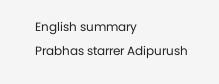English summary
Prabhas starrer Adipurush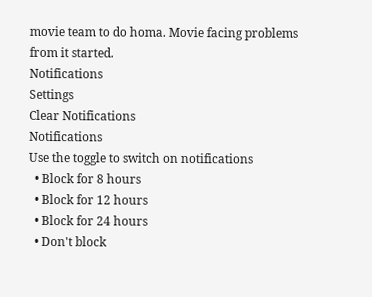movie team to do homa. Movie facing problems from it started.
Notifications
Settings
Clear Notifications
Notifications
Use the toggle to switch on notifications
  • Block for 8 hours
  • Block for 12 hours
  • Block for 24 hours
  • Don't block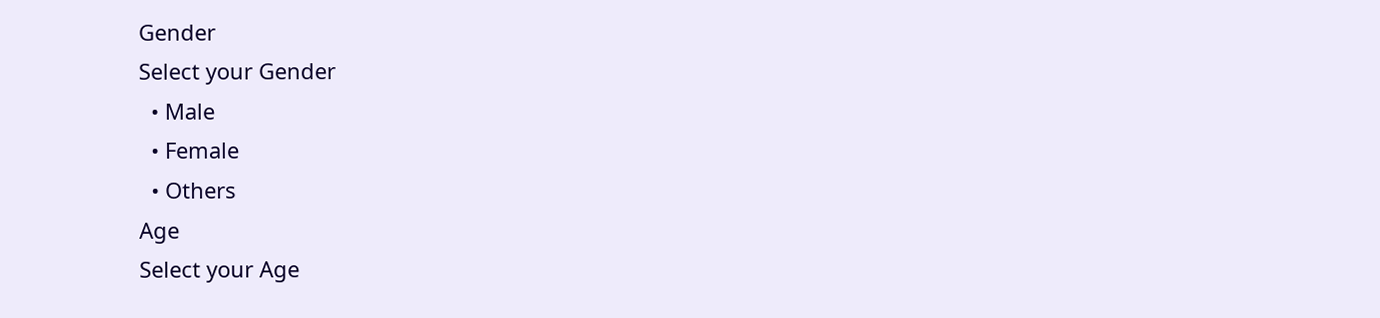Gender
Select your Gender
  • Male
  • Female
  • Others
Age
Select your Age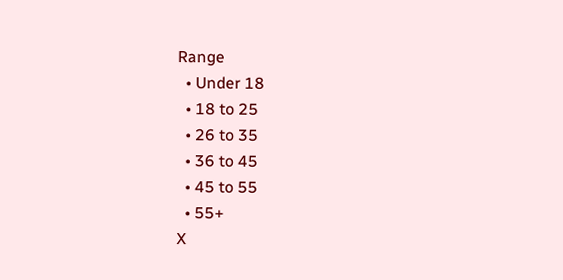Range
  • Under 18
  • 18 to 25
  • 26 to 35
  • 36 to 45
  • 45 to 55
  • 55+
X